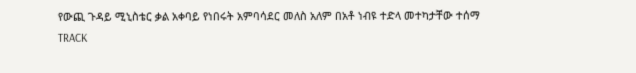የውጪ ጉዳይ ሚኒስቴር ቃል አቀባይ የነበሩት አምባሳደር መለስ አለም በአቶ ነብዩ ተድላ መተካታቸው ተሰማ
TRACK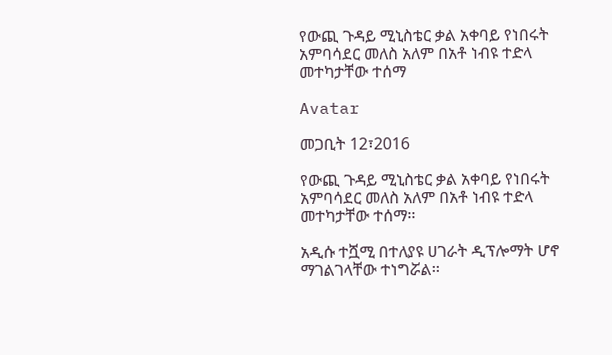የውጪ ጉዳይ ሚኒስቴር ቃል አቀባይ የነበሩት አምባሳደር መለስ አለም በአቶ ነብዩ ተድላ መተካታቸው ተሰማ

Avatar

መጋቢት 12፣2016

የውጪ ጉዳይ ሚኒስቴር ቃል አቀባይ የነበሩት አምባሳደር መለስ አለም በአቶ ነብዩ ተድላ መተካታቸው ተሰማ፡፡

አዲሱ ተሿሚ በተለያዩ ሀገራት ዲፕሎማት ሆኖ ማገልገላቸው ተነግሯል፡፡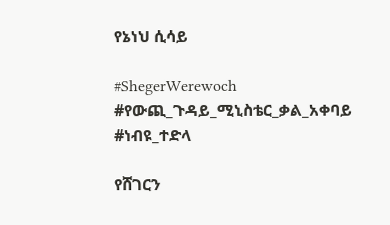የኔነህ ሲሳይ

#ShegerWerewoch #የውጪ_ጉዳይ_ሚኒስቴር_ቃል_አቀባይ #ነብዩ_ተድላ

የሸገርን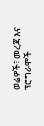ወሬዎች፣ መረጃ እና ፕሮግራሞች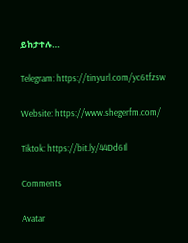ይከታተሉ…

Telegram: https://tinyurl.com/yc6tfzsw

Website: https://www.shegerfm.com/

Tiktok: https://bit.ly/44Dd6Il

Comments

Avatar